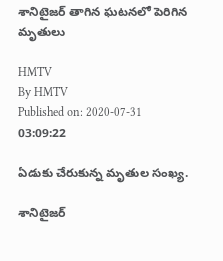శానిటైజర్ తాగిన ఘటనలో పెరిగిన మృతులు

HMTV
By HMTV
Published on: 2020-07-31 03:09:22

ఏడుకు చేరుకున్న మృతుల సంఖ్య.

శానిటైజర్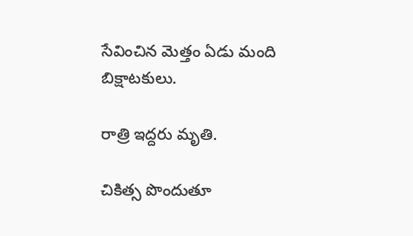సేవించిన మెత్తం ఏడు మంది బిక్షాటకులు.

రాత్రి ఇద్దరు మృతి.

చికిత్స పొందుతూ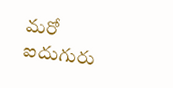మరో ఐదుగురు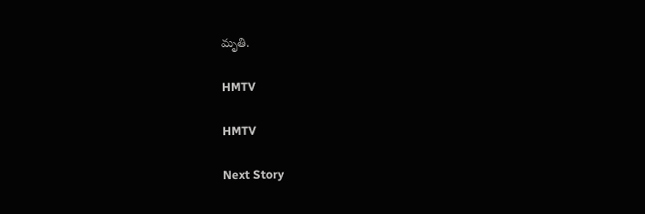మృతి.

HMTV

HMTV

Next Story